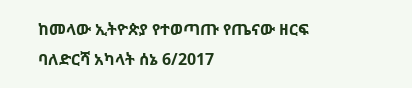ከመላው ኢትዮጵያ የተወጣጡ የጤናው ዘርፍ ባለድርሻ አካላት ሰኔ 6/2017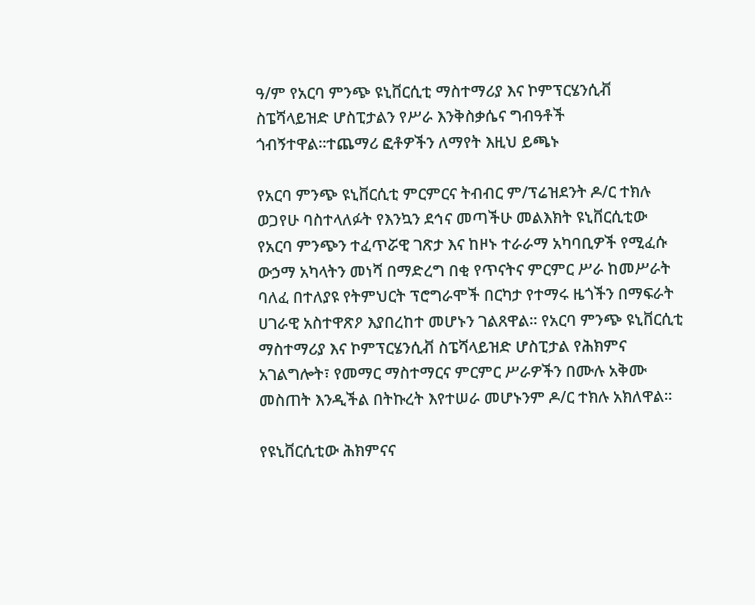ዓ/ም የአርባ ምንጭ ዩኒቨርሲቲ ማስተማሪያ እና ኮምፕርሄንሲቭ ስፔሻላይዝድ ሆስፒታልን የሥራ እንቅስቃሴና ግብዓቶች ጎብኝተዋል።ተጨማሪ ፎቶዎችን ለማየት እዚህ ይጫኑ

የአርባ ምንጭ ዩኒቨርሲቲ ምርምርና ትብብር ም/ፕሬዝደንት ዶ/ር ተክሉ ወጋየሁ ባስተላለፉት የእንኳን ደኅና መጣችሁ መልእክት ዩኒቨርሲቲው የአርባ ምንጭን ተፈጥሯዊ ገጽታ እና ከዞኑ ተራራማ አካባቢዎች የሚፈሱ ውኃማ አካላትን መነሻ በማድረግ በቂ የጥናትና ምርምር ሥራ ከመሥራት ባለፈ በተለያዩ የትምህርት ፕሮግራሞች በርካታ የተማሩ ዜጎችን በማፍራት ሀገራዊ አስተዋጽዖ እያበረከተ መሆኑን ገልጸዋል። የአርባ ምንጭ ዩኒቨርሲቲ ማስተማሪያ እና ኮምፕርሄንሲቭ ስፔሻላይዝድ ሆስፒታል የሕክምና አገልግሎት፣ የመማር ማስተማርና ምርምር ሥራዎችን በሙሉ አቅሙ መስጠት እንዲችል በትኩረት እየተሠራ መሆኑንም ዶ/ር ተክሉ አክለዋል።

የዩኒቨርሲቲው ሕክምናና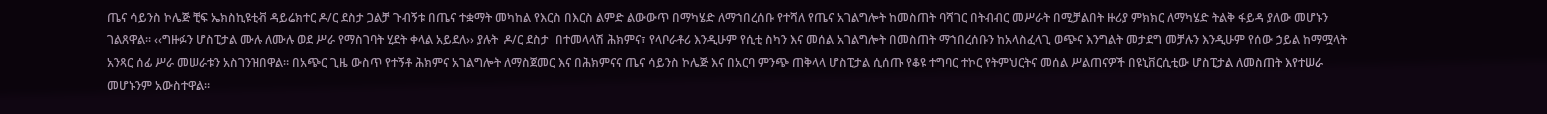ጤና ሳይንስ ኮሌጅ ቺፍ ኤክስኪዩቲቭ ዳይሬክተር ዶ/ር ደስታ ጋልቻ ጉብኝቱ በጤና ተቋማት መካከል የእርስ በእርስ ልምድ ልውውጥ በማካሄድ ለማኀበረሰቡ የተሻለ የጤና አገልግሎት ከመስጠት ባሻገር በትብብር መሥራት በሚቻልበት ዙሪያ ምክክር ለማካሄድ ትልቅ ፋይዳ ያለው መሆኑን ገልጸዋል። ‹‹ግዙፉን ሆስፒታል ሙሉ ለሙሉ ወደ ሥራ የማስገባት ሂደት ቀላል አይደለ›› ያሉት  ዶ/ር ደስታ  በተመላላሽ ሕክምና፣ የላቦራቶሪ እንዲሁም የሲቲ ስካን እና መሰል አገልግሎት በመስጠት ማኀበረሰቡን ከአላስፈላጊ ወጭና እንግልት መታደግ መቻሉን እንዲሁም የሰው ኃይል ከማሟላት አንጻር ሰፊ ሥራ መሠራቱን አስገንዝበዋል። በአጭር ጊዜ ውስጥ የተኝቶ ሕክምና አገልግሎት ለማስጀመር እና በሕክምናና ጤና ሳይንስ ኮሌጅ እና በአርባ ምንጭ ጠቅላላ ሆስፒታል ሲሰጡ የቆዩ ተግባር ተኮር የትምህርትና መሰል ሥልጠናዎች በዩኒቨርሲቲው ሆስፒታል ለመስጠት እየተሠራ መሆኑንም አውስተዋል።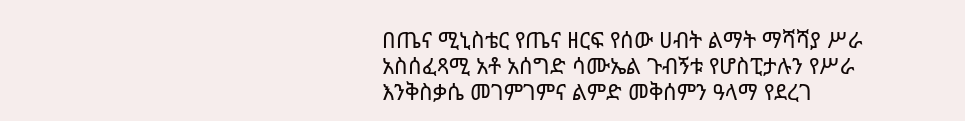በጤና ሚኒስቴር የጤና ዘርፍ የሰው ሀብት ልማት ማሻሻያ ሥራ አስሰፈጻሚ አቶ አሰግድ ሳሙኤል ጉብኝቱ የሆስፒታሉን የሥራ እንቅስቃሴ መገምገምና ልምድ መቅሰምን ዓላማ የደረገ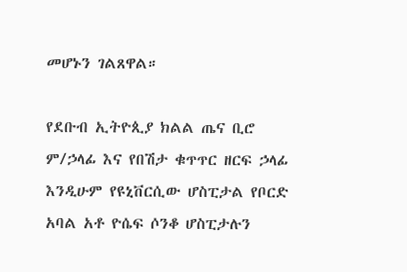መሆኑን ገልጸዋል።

የደቡብ ኢትዮጲያ ክልል ጤና ቢሮ ም/ኃላፊ እና የበሽታ ቁጥጥር ዘርፍ ኃላፊ እንዲሁም የዩኒቨርሲው ሆስፒታል የቦርድ አባል አቶ ዮሴፍ ሶንቆ ሆስፒታሉን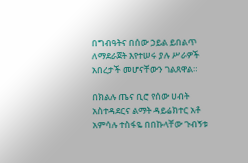በግብዓትና በሰው ኃይል ይበልጥ ለማደራጀት እየተሠሩ ያሉ ሥራዎች አበረታች መሆናቸውን ገልጸዋል።

በክልሉ ጤና ቢሮ የሰው ሀብት አስተዳደርና ልማት ዳይሬክተር አቶ አምሳሉ ተስፋዬ በበኩላቸው ጉብኝቱ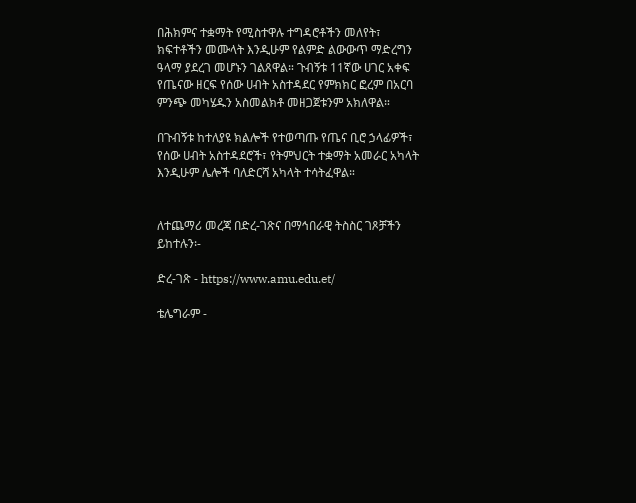በሕክምና ተቋማት የሚስተዋሉ ተግዳሮቶችን መለየት፣ ክፍተቶችን መሙላት እንዲሁም የልምድ ልውውጥ ማድረግን ዓላማ ያደረገ መሆኑን ገልጸዋል። ጉብኝቱ 11ኛው ሀገር አቀፍ የጤናው ዘርፍ የሰው ሀብት አስተዳደር የምክክር ፎረም በአርባ ምንጭ መካሄዱን አስመልክቶ መዘጋጀቱንም አክለዋል።

በጉብኝቱ ከተለያዩ ክልሎች የተወጣጡ የጤና ቢሮ ኃላፊዎች፣ የሰው ሀብት አስተዳደሮች፣ የትምህርት ተቋማት አመራር አካላት እንዲሁም ሌሎች ባለድርሻ አካላት ተሳትፈዋል።


ለተጨማሪ መረጃ በድረ-ገጽና በማኅበራዊ ትስስር ገጾቻችን ይከተሉን፡-

ድረ-ገጽ - https://www.amu.edu.et/

ቴሌግራም -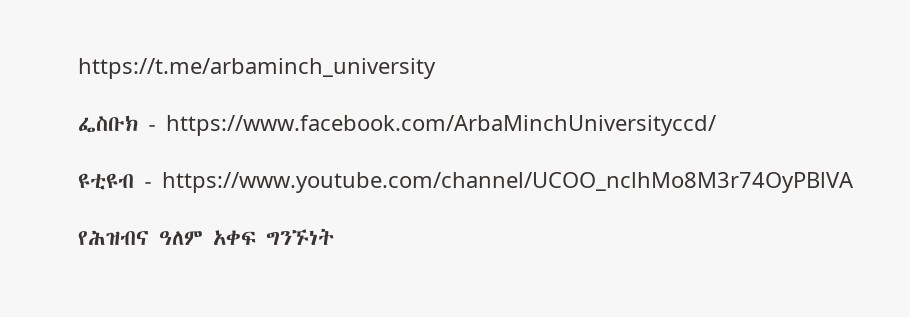https://t.me/arbaminch_university

ፌስቡክ - https://www.facebook.com/ArbaMinchUniversityccd/

ዩቲዩብ - https://www.youtube.com/channel/UCOO_nclhMo8M3r74OyPBlVA

የሕዝብና ዓለም አቀፍ ግንኙነት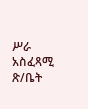ሥራ አስፈጻሚ ጽ/ቤት